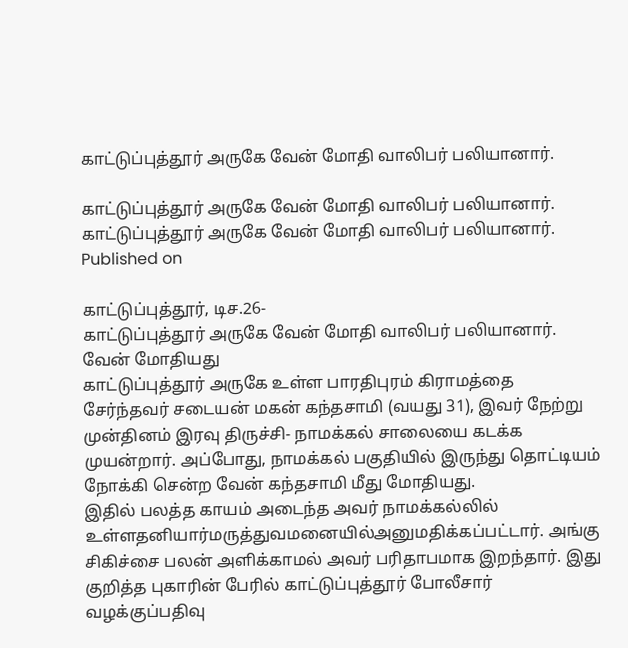காட்டுப்புத்தூர் அருகே வேன் மோதி வாலிபர் பலியானார்.

காட்டுப்புத்தூர் அருகே வேன் மோதி வாலிபர் பலியானார்.
காட்டுப்புத்தூர் அருகே வேன் மோதி வாலிபர் பலியானார்.
Published on

காட்டுப்புத்தூர், டிச.26-
காட்டுப்புத்தூர் அருகே வேன் மோதி வாலிபர் பலியானார்.
வேன் மோதியது
காட்டுப்புத்தூர் அருகே உள்ள பாரதிபுரம் கிராமத்தை சேர்ந்தவர் சடையன் மகன் கந்தசாமி (வயது 31), இவர் நேற்று முன்தினம் இரவு திருச்சி- நாமக்கல் சாலையை கடக்க முயன்றார். அப்போது, நாமக்கல் பகுதியில் இருந்து தொட்டியம் நோக்கி சென்ற வேன் கந்தசாமி மீது மோதியது.
இதில் பலத்த காயம் அடைந்த அவர் நாமக்கல்லில் உள்ளதனியார்மருத்துவமனையில்அனுமதிக்கப்பட்டார். அங்கு சிகிச்சை பலன் அளிக்காமல் அவர் பரிதாபமாக இறந்தார். இது குறித்த புகாரின் பேரில் காட்டுப்புத்தூர் போலீசார் வழக்குப்பதிவு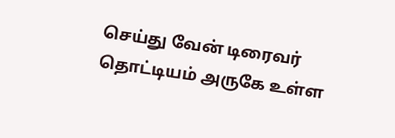செய்து வேன் டிரைவர் தொட்டியம் அருகே உள்ள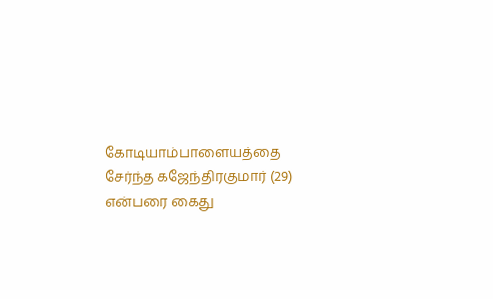கோடியாம்பாளையத்தை சேர்ந்த கஜேந்திரகுமார் (29) என்பரை கைது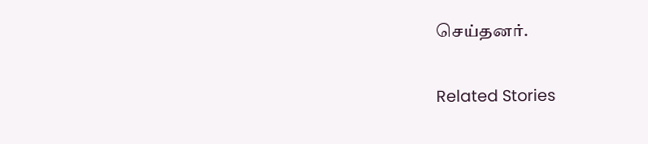செய்தனர்.

Related Stories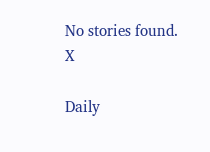No stories found.
X

Daily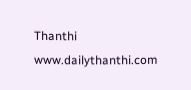Thanthi
www.dailythanthi.com